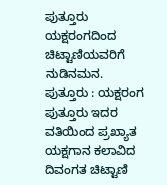ಪುತ್ತೂರು ಯಕ್ಷರಂಗದಿಂದ ಚಿಟ್ಟಾಣಿಯವರಿಗೆ ನುಡಿನಮನ.
ಪುತ್ತೂರು : ಯಕ್ಷರಂಗ ಪುತ್ತೂರು ಇದರ ವತಿಯಿಂದ ಪ್ರಖ್ಯಾತ ಯಕ್ಷಗಾನ ಕಲಾವಿದ ದಿವಂಗತ ಚಿಟ್ಟಾಣಿ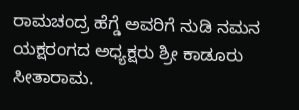ರಾಮಚಂದ್ರ ಹೆಗ್ಡೆ ಅವರಿಗೆ ನುಡಿ ನಮನ ಯಕ್ಷರಂಗದ ಅಧ್ಯಕ್ಷರು ಶ್ರೀ ಕಾಡೂರು ಸೀತಾರಾಮ.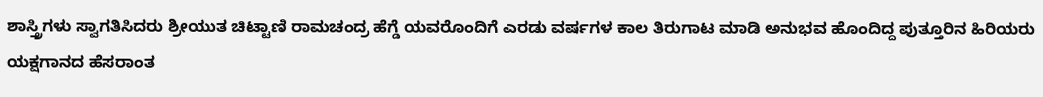ಶಾಸ್ತ್ರಿಗಳು ಸ್ವಾಗತಿಸಿದರು ಶ್ರೀಯುತ ಚಿಟ್ಟಾಣಿ ರಾಮಚಂದ್ರ ಹೆಗ್ಡೆ ಯವರೊಂದಿಗೆ ಎರಡು ವರ್ಷಗಳ ಕಾಲ ತಿರುಗಾಟ ಮಾಡಿ ಅನುಭವ ಹೊಂದಿದ್ದ ಪುತ್ತೂರಿನ ಹಿರಿಯರು ಯಕ್ಷಗಾನದ ಹೆಸರಾಂತ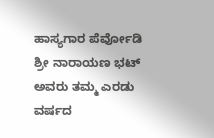ಹಾಸ್ಯಗಾರ ಪೆರ್ವೋಡಿ ಶ್ರೀ ನಾರಾಯಣ ಭಟ್ ಅವರು ತಮ್ಮ ಎರಡು ವರ್ಷದ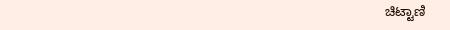ಚಿಟ್ಟಾಣಿ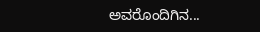ಅವರೊಂದಿಗಿನ...